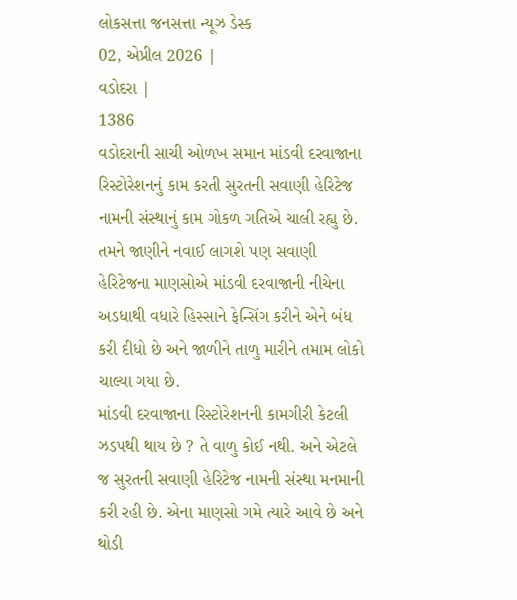લોકસત્તા જનસત્તા ન્યૂઝ ડેસ્ક
02, એપ્રીલ 2026 |
વડોદરા |
1386
વડોદરાની સાચી ઓળખ સમાન માંડવી દરવાજાના રિસ્ટોરેશનનું કામ કરતી સુરતની સવાણી હેરિટેજ નામની સંસ્થાનું કામ ગોકળ ગતિએ ચાલી રહ્યુ છે. તમને જાણીને નવાઈ લાગશે પણ સવાણી હેરિટેજના માણસોએ માંડવી દરવાજાની નીચેના અડધાથી વધારે હિસ્સાને ફેન્સિંગ કરીને એને બંધ કરી દીધો છે અને જાળીને તાળુ મારીને તમામ લોકો ચાલ્યા ગયા છે.
માંડવી દરવાજાના રિસ્ટોરેશનની કામગીરી કેટલી ઝડપથી થાય છે ? તે વાળુ કોઈ નથી. અને એટલે જ સુરતની સવાણી હેરિટેજ નામની સંસ્થા મનમાની કરી રહી છે. એના માણસો ગમે ત્યારે આવે છે અને થોડી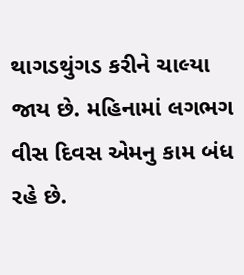થાગડથુંગડ કરીને ચાલ્યા જાય છે. મહિનામાં લગભગ વીસ દિવસ એમનુ કામ બંધ રહે છે.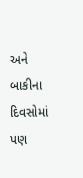અને બાકીના દિવસોમાં પણ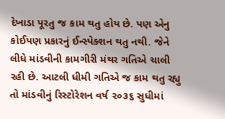દેખાડા પૂરતુ જ કામ થતુ હોય છે. પણ એનુ કોઈપણ પ્રકારનું ઈન્સ્પેક્શન થતુ નથી. જેને લીધે માંડવીની કામગીરી મંથર ગતિએ ચાલી રહી છે. આટલી ધીમી ગતિએ જ કામ થતુ રહ્યુ તો માંડવીનું રિસ્ટોરેશન વર્ષ ૨૦૩૬ સુધીમાં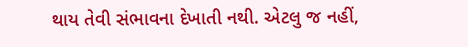થાય તેવી સંભાવના દેખાતી નથી. એટલુ જ નહીં,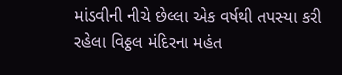માંડવીની નીચે છેલ્લા એક વર્ષથી તપસ્યા કરી રહેલા વિઠ્ઠલ મંદિરના મહંત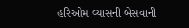હરિઓમ વ્યાસની બેસવાની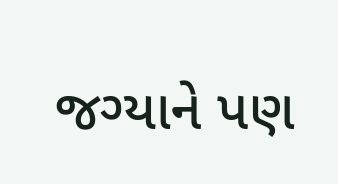જગ્યાને પણ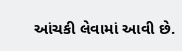આંચકી લેવામાં આવી છે.